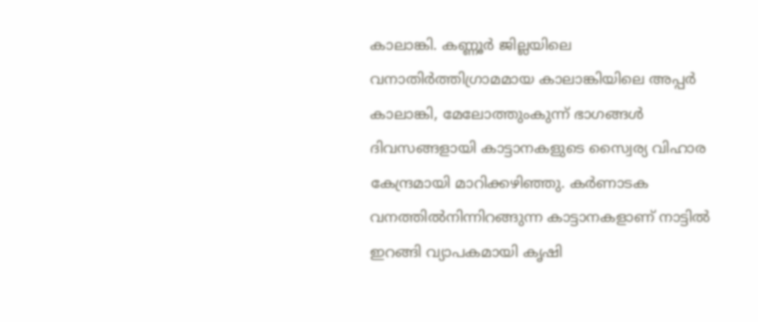കാലാങ്കി. കണ്ണൂർ ജില്ലയിലെ വനാതിർത്തിഗ്രാമമായ കാലാങ്കിയിലെ അപ്പർ കാലാങ്കി, മേലോത്തുംകുന്ന് ഭാഗങ്ങൾ ദിവസങ്ങളായി കാട്ടാനകളുടെ സ്വൈര്യ വിഹാര കേന്ദ്രമായി മാറിക്കഴിഞ്ഞു. കർണാടക വനത്തിൽനിന്നിറങ്ങുന്ന കാട്ടാനകളാണ് നാട്ടിൽ ഇറങ്ങി വ്യാപകമായി കൃഷി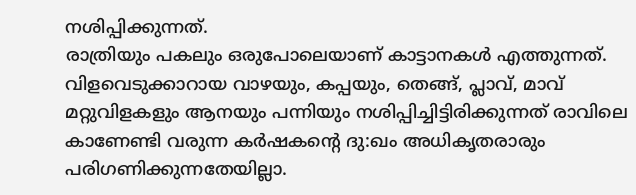നശിപ്പിക്കുന്നത്.
രാത്രിയും പകലും ഒരുപോലെയാണ് കാട്ടാനകൾ എത്തുന്നത്. വിളവെടുക്കാറായ വാഴയും, കപ്പയും, തെങ്ങ്, പ്ലാവ്, മാവ് മറ്റുവിളകളും ആനയും പന്നിയും നശിപ്പിച്ചിട്ടിരിക്കുന്നത് രാവിലെ കാണേണ്ടി വരുന്ന കർഷകന്റെ ദു:ഖം അധികൃതരാരും പരിഗണിക്കുന്നതേയില്ലാ.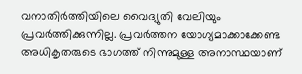വനാതിർത്തിയിലെ വൈദ്യുതി വേലിയും പ്രവർത്തിക്കുന്നില്ല. പ്രവർത്തന യോഗ്യമാക്കാക്കേണ്ട അധികൃതരുടെ ഭാഗത്ത് നിന്നുമുള്ള അനാസ്ഥയാണ്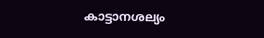കാട്ടാനശല്യം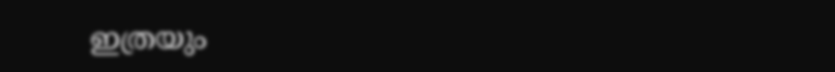ഇത്രയും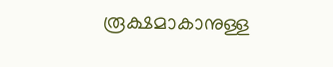രൂക്ഷമാകാനുള്ള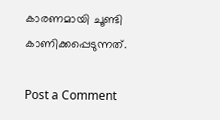കാരണമായി ചൂണ്ടി കാണിക്കപ്പെടുന്നത്.

Post a Comment